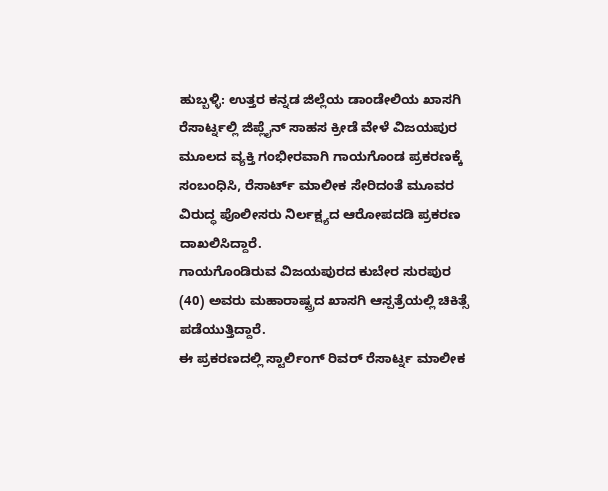ಹುಬ್ಬಳ್ಳಿ: ಉತ್ತರ ಕನ್ನಡ ಜಿಲ್ಲೆಯ ಡಾಂಡೇಲಿಯ ಖಾಸಗಿ ರೆಸಾರ್ಟ್ನಲ್ಲಿ ಜಿಪ್ಲೈನ್ ಸಾಹಸ ಕ್ರೀಡೆ ವೇಳೆ ವಿಜಯಪುರ ಮೂಲದ ವ್ಯಕ್ತಿ ಗಂಭೀರವಾಗಿ ಗಾಯಗೊಂಡ ಪ್ರಕರಣಕ್ಕೆ ಸಂಬಂಧಿಸಿ, ರೆಸಾರ್ಟ್ ಮಾಲೀಕ ಸೇರಿದಂತೆ ಮೂವರ ವಿರುದ್ಧ ಪೊಲೀಸರು ನಿರ್ಲಕ್ಷ್ಯದ ಆರೋಪದಡಿ ಪ್ರಕರಣ ದಾಖಲಿಸಿದ್ದಾರೆ.
ಗಾಯಗೊಂಡಿರುವ ವಿಜಯಪುರದ ಕುಬೇರ ಸುರಪುರ (40) ಅವರು ಮಹಾರಾಷ್ಟ್ರದ ಖಾಸಗಿ ಆಸ್ಪತ್ರೆಯಲ್ಲಿ ಚಿಕಿತ್ಸೆ ಪಡೆಯುತ್ತಿದ್ದಾರೆ.
ಈ ಪ್ರಕರಣದಲ್ಲಿ ಸ್ಟಾರ್ಲಿಂಗ್ ರಿವರ್ ರೆಸಾರ್ಟ್ನ ಮಾಲೀಕ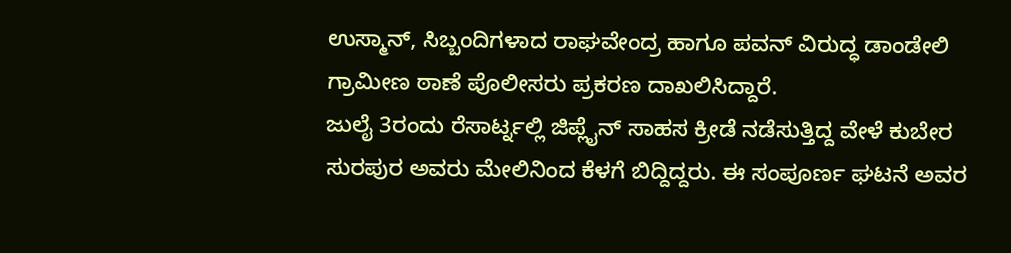ಉಸ್ಮಾನ್, ಸಿಬ್ಬಂದಿಗಳಾದ ರಾಘವೇಂದ್ರ ಹಾಗೂ ಪವನ್ ವಿರುದ್ಧ ಡಾಂಡೇಲಿ ಗ್ರಾಮೀಣ ಠಾಣೆ ಪೊಲೀಸರು ಪ್ರಕರಣ ದಾಖಲಿಸಿದ್ದಾರೆ.
ಜುಲೈ 3ರಂದು ರೆಸಾರ್ಟ್ನಲ್ಲಿ ಜಿಪ್ಲೈನ್ ಸಾಹಸ ಕ್ರೀಡೆ ನಡೆಸುತ್ತಿದ್ದ ವೇಳೆ ಕುಬೇರ ಸುರಪುರ ಅವರು ಮೇಲಿನಿಂದ ಕೆಳಗೆ ಬಿದ್ದಿದ್ದರು. ಈ ಸಂಪೂರ್ಣ ಘಟನೆ ಅವರ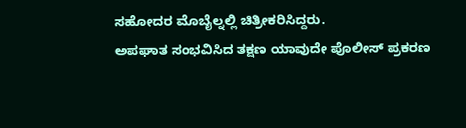ಸಹೋದರ ಮೊಬೈಲ್ನಲ್ಲಿ ಚಿತ್ರೀಕರಿಸಿದ್ದರು.
ಅಪಘಾತ ಸಂಭವಿಸಿದ ತಕ್ಷಣ ಯಾವುದೇ ಪೊಲೀಸ್ ಪ್ರಕರಣ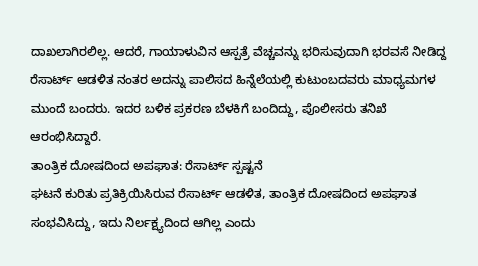ದಾಖಲಾಗಿರಲಿಲ್ಲ. ಆದರೆ, ಗಾಯಾಳುವಿನ ಆಸ್ಪತ್ರೆ ವೆಚ್ಚವನ್ನು ಭರಿಸುವುದಾಗಿ ಭರವಸೆ ನೀಡಿದ್ದ ರೆಸಾರ್ಟ್ ಆಡಳಿತ ನಂತರ ಅದನ್ನು ಪಾಲಿಸದ ಹಿನ್ನೆಲೆಯಲ್ಲಿ ಕುಟುಂಬದವರು ಮಾಧ್ಯಮಗಳ ಮುಂದೆ ಬಂದರು. ಇದರ ಬಳಿಕ ಪ್ರಕರಣ ಬೆಳಕಿಗೆ ಬಂದಿದ್ದು, ಪೊಲೀಸರು ತನಿಖೆ ಆರಂಭಿಸಿದ್ದಾರೆ.
ತಾಂತ್ರಿಕ ದೋಷದಿಂದ ಅಪಘಾತ: ರೆಸಾರ್ಟ್ ಸ್ಪಷ್ಟನೆ
ಘಟನೆ ಕುರಿತು ಪ್ರತಿಕ್ರಿಯಿಸಿರುವ ರೆಸಾರ್ಟ್ ಆಡಳಿತ, ತಾಂತ್ರಿಕ ದೋಷದಿಂದ ಅಪಘಾತ ಸಂಭವಿಸಿದ್ದು, ಇದು ನಿರ್ಲಕ್ಷ್ಯದಿಂದ ಆಗಿಲ್ಲ ಎಂದು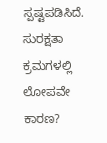ಸ್ಪಷ್ಟಪಡಿಸಿದೆ.
ಸುರಕ್ಷತಾ ಕ್ರಮಗಳಲ್ಲಿ ಲೋಪವೇ ಕಾರಣ?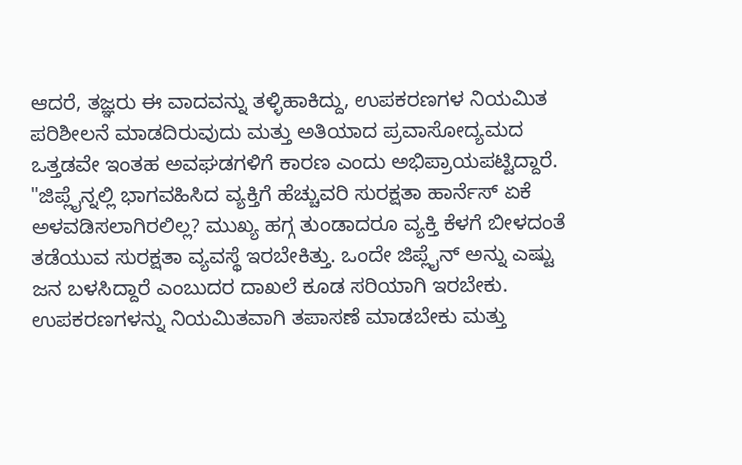ಆದರೆ, ತಜ್ಞರು ಈ ವಾದವನ್ನು ತಳ್ಳಿಹಾಕಿದ್ದು, ಉಪಕರಣಗಳ ನಿಯಮಿತ ಪರಿಶೀಲನೆ ಮಾಡದಿರುವುದು ಮತ್ತು ಅತಿಯಾದ ಪ್ರವಾಸೋದ್ಯಮದ ಒತ್ತಡವೇ ಇಂತಹ ಅವಘಡಗಳಿಗೆ ಕಾರಣ ಎಂದು ಅಭಿಪ್ರಾಯಪಟ್ಟಿದ್ದಾರೆ.
"ಜಿಪ್ಲೈನ್ನಲ್ಲಿ ಭಾಗವಹಿಸಿದ ವ್ಯಕ್ತಿಗೆ ಹೆಚ್ಚುವರಿ ಸುರಕ್ಷತಾ ಹಾರ್ನೆಸ್ ಏಕೆ ಅಳವಡಿಸಲಾಗಿರಲಿಲ್ಲ? ಮುಖ್ಯ ಹಗ್ಗ ತುಂಡಾದರೂ ವ್ಯಕ್ತಿ ಕೆಳಗೆ ಬೀಳದಂತೆ ತಡೆಯುವ ಸುರಕ್ಷತಾ ವ್ಯವಸ್ಥೆ ಇರಬೇಕಿತ್ತು. ಒಂದೇ ಜಿಪ್ಲೈನ್ ಅನ್ನು ಎಷ್ಟು ಜನ ಬಳಸಿದ್ದಾರೆ ಎಂಬುದರ ದಾಖಲೆ ಕೂಡ ಸರಿಯಾಗಿ ಇರಬೇಕು. ಉಪಕರಣಗಳನ್ನು ನಿಯಮಿತವಾಗಿ ತಪಾಸಣೆ ಮಾಡಬೇಕು ಮತ್ತು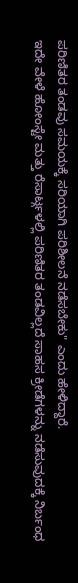ಪರಿಣಿತರ ತಂಡವು ಸಮಯಕ್ಕೆ ಸರಿಯಾಗಿ ಪರಿಶೀಲನೆ ನಡೆಸಬೇಕು" ಎಂದು ಹೇಳಿದ್ದಾರೆ.
ಇದೇ ವೇಳೆ ಹೋಂಸ್ಟೇ ಮತ್ತು ರೆಸಾರ್ಟ್ಗಳಲ್ಲಿ ಪರಿಣಿತರ ತಂಡವಿಲ್ಲದೆ ಸಾಹಸ ಕ್ರೀಡೆಗಳನ್ನು ನಡೆಸುವುದಕ್ಕೆ ನಿರ್ಬಂಧ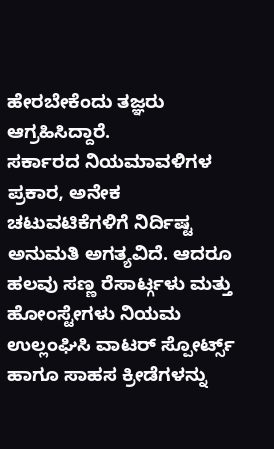ಹೇರಬೇಕೆಂದು ತಜ್ಞರು ಆಗ್ರಹಿಸಿದ್ದಾರೆ.
ಸರ್ಕಾರದ ನಿಯಮಾವಳಿಗಳ ಪ್ರಕಾರ, ಅನೇಕ ಚಟುವಟಿಕೆಗಳಿಗೆ ನಿರ್ದಿಷ್ಟ ಅನುಮತಿ ಅಗತ್ಯವಿದೆ. ಆದರೂ ಹಲವು ಸಣ್ಣ ರೆಸಾರ್ಟ್ಗಳು ಮತ್ತು ಹೋಂಸ್ಟೇಗಳು ನಿಯಮ ಉಲ್ಲಂಘಿಸಿ ವಾಟರ್ ಸ್ಪೋರ್ಟ್ಸ್ ಹಾಗೂ ಸಾಹಸ ಕ್ರೀಡೆಗಳನ್ನು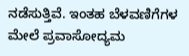ನಡೆಸುತ್ತಿವೆ. ಇಂತಹ ಬೆಳವಣಿಗೆಗಳ ಮೇಲೆ ಪ್ರವಾಸೋದ್ಯಮ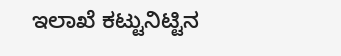ಇಲಾಖೆ ಕಟ್ಟುನಿಟ್ಟಿನ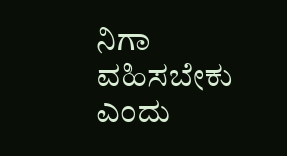ನಿಗಾ ವಹಿಸಬೇಕು ಎಂದು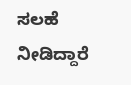ಸಲಹೆ ನೀಡಿದ್ದಾರೆ